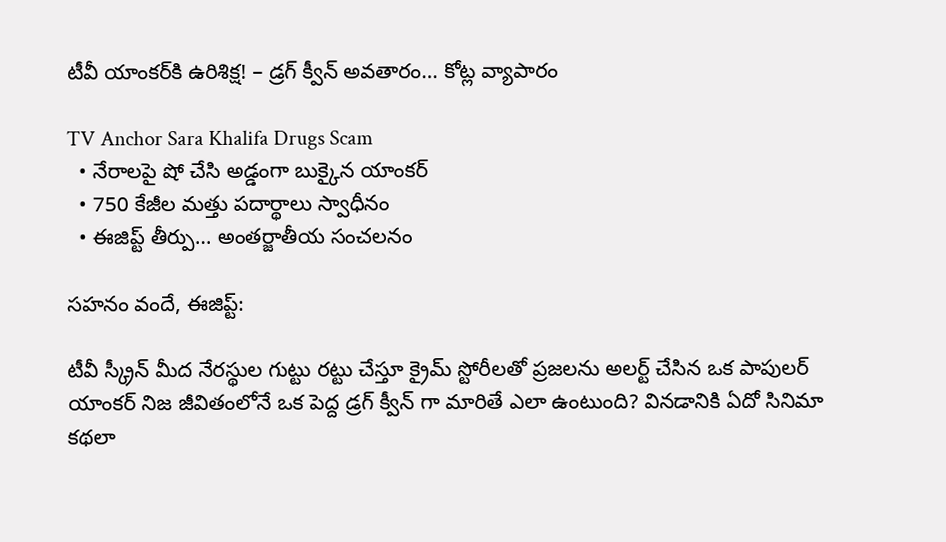టీవీ యాంకర్‌కి ఉరిశిక్ష! – డ్రగ్ క్వీన్ అవతారం… కోట్ల వ్యాపారం

TV Anchor Sara Khalifa Drugs Scam
  • నేరాలపై షో చేసి అడ్డంగా బుక్కైన యాంకర్
  • 750 కేజీల మత్తు పదార్థాలు స్వాధీనం
  • ఈజిప్ట్ తీర్పు… అంతర్జాతీయ సంచలనం

సహనం వందే, ఈజిప్ట్:

టీవీ స్క్రీన్ మీద నేరస్థుల గుట్టు రట్టు చేస్తూ క్రైమ్ స్టోరీలతో ప్రజలను అలర్ట్ చేసిన ఒక పాపులర్ యాంకర్ నిజ జీవితంలోనే ఒక పెద్ద డ్రగ్ క్వీన్ గా మారితే ఎలా ఉంటుంది? వినడానికి ఏదో సినిమా కథలా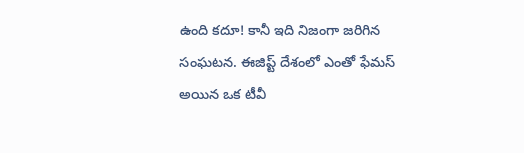ఉంది కదూ! కానీ ఇది నిజంగా జరిగిన సంఘటన. ఈజిప్ట్ దేశంలో ఎంతో ఫేమస్ అయిన ఒక టీవీ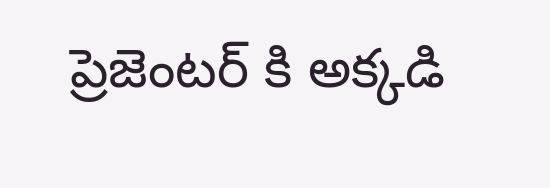ప్రెజెంటర్ కి అక్కడి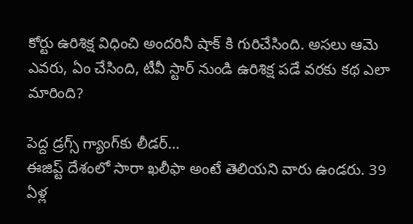కోర్టు ఉరిశిక్ష విధించి అందరినీ షాక్ కి గురిచేసింది. అసలు ఆమె ఎవరు, ఏం చేసింది, టీవీ స్టార్ నుండి ఉరిశిక్ష పడే వరకు కథ ఎలా మారింది?

పెద్ద డ్రగ్స్ గ్యాంగ్‌కు లీడర్‌…
ఈజిప్ట్ దేశంలో సారా ఖలీఫా అంటే తెలియని వారు ఉండరు. 39 ఏళ్ల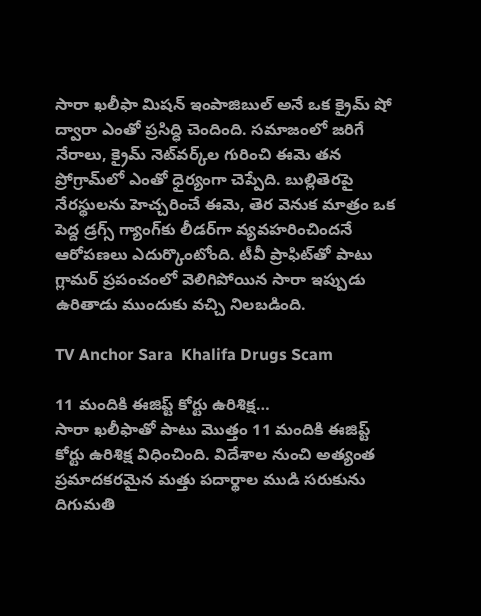సారా ఖలీఫా మిషన్ ఇంపాజిబుల్ అనే ఒక క్రైమ్ షో ద్వారా ఎంతో ప్రసిద్ధి చెందింది. సమాజంలో జరిగే నేరాలు, క్రైమ్ నెట్‌వర్క్‌ల గురించి ఈమె తన ప్రోగ్రామ్‌లో ఎంతో ధైర్యంగా చెప్పేది. బుల్లితెరపై నేరస్థులను హెచ్చరించే ఈమె, తెర వెనుక మాత్రం ఒక పెద్ద డ్రగ్స్ గ్యాంగ్‌కు లీడర్‌గా వ్యవహరించిందనే ఆరోపణలు ఎదుర్కొంటోంది. టీవీ ప్రాఫిట్‌తో పాటు గ్లామర్ ప్రపంచంలో వెలిగిపోయిన సారా ఇప్పుడు ఉరితాడు ముందుకు వచ్చి నిలబడింది.

TV Anchor Sara  Khalifa Drugs Scam

11 మందికి ఈజిప్ట్ కోర్టు ఉరిశిక్ష…
సారా ఖలీఫాతో పాటు మొత్తం 11 మందికి ఈజిప్ట్ కోర్టు ఉరిశిక్ష విధించింది. విదేశాల నుంచి అత్యంత ప్రమాదకరమైన మత్తు పదార్థాల ముడి సరుకును దిగుమతి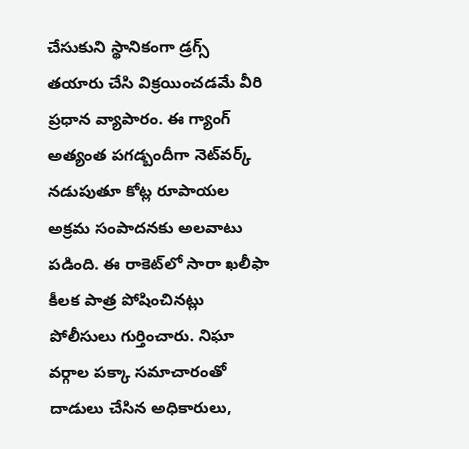చేసుకుని స్థానికంగా డ్రగ్స్ తయారు చేసి విక్రయించడమే వీరి ప్రధాన వ్యాపారం. ఈ గ్యాంగ్ అత్యంత పగడ్బందీగా నెట్‌వర్క్ నడుపుతూ కోట్ల రూపాయల అక్రమ సంపాదనకు అలవాటు పడింది. ఈ రాకెట్‌లో సారా ఖలీఫా కీలక పాత్ర పోషించినట్లు పోలీసులు గుర్తించారు. నిఘా వర్గాల పక్కా సమాచారంతో దాడులు చేసిన అధికారులు,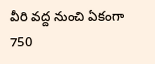వీరి వద్ద నుంచి ఏకంగా 750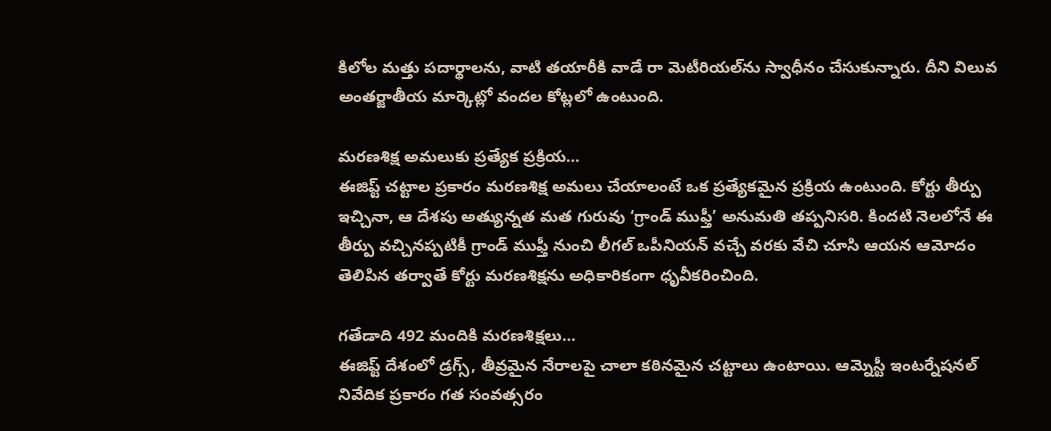కిలోల మత్తు పదార్థాలను, వాటి తయారీకి వాడే రా మెటీరియల్‌ను స్వాధీనం చేసుకున్నారు. దీని విలువ అంతర్జాతీయ మార్కెట్లో వందల కోట్లలో ఉంటుంది.

మరణశిక్ష అమలుకు ప్రత్యేక ప్రక్రియ…
ఈజిప్ట్ చట్టాల ప్రకారం మరణశిక్ష అమలు చేయాలంటే ఒక ప్రత్యేకమైన ప్రక్రియ ఉంటుంది. కోర్టు తీర్పు ఇచ్చినా, ఆ దేశపు అత్యున్నత మత గురువు ‘గ్రాండ్ ముఫ్తీ’ అనుమతి తప్పనిసరి. కిందటి నెలలోనే ఈ తీర్పు వచ్చినప్పటికీ గ్రాండ్ ముఫ్తీ నుంచి లీగల్ ఒపీనియన్ వచ్చే వరకు వేచి చూసి ఆయన ఆమోదం తెలిపిన తర్వాతే కోర్టు మరణశిక్షను అధికారికంగా ధృవీకరించింది.

గతేడాది 492 మందికి మరణశిక్షలు…
ఈజిప్ట్ దేశంలో డ్రగ్స్, తీవ్రమైన నేరాలపై చాలా కఠినమైన చట్టాలు ఉంటాయి. ఆమ్నెస్టీ ఇంటర్నేషనల్ నివేదిక ప్రకారం గత సంవత్సరం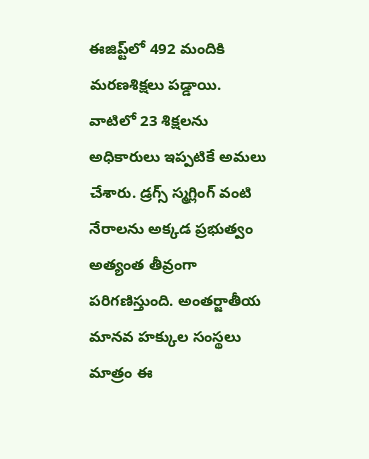ఈజిప్ట్‌లో 492 మందికి మరణశిక్షలు పడ్డాయి. వాటిలో 23 శిక్షలను అధికారులు ఇప్పటికే అమలు చేశారు. డ్రగ్స్ స్మగ్లింగ్ వంటి నేరాలను అక్కడ ప్రభుత్వం అత్యంత తీవ్రంగా పరిగణిస్తుంది. అంతర్జాతీయ మానవ హక్కుల సంస్థలు మాత్రం ఈ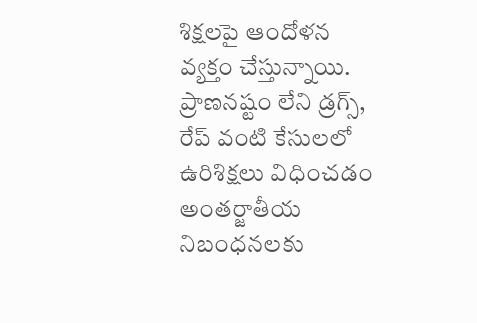శిక్షలపై ఆందోళన వ్యక్తం చేస్తున్నాయి. ప్రాణనష్టం లేని డ్రగ్స్, రేప్ వంటి కేసులలో ఉరిశిక్షలు విధించడం అంతర్జాతీయ నిబంధనలకు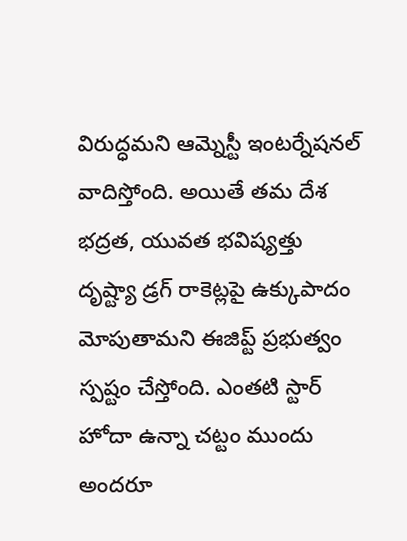విరుద్ధమని ఆమ్నెస్టీ ఇంటర్నేషనల్ వాదిస్తోంది. అయితే తమ దేశ భద్రత, యువత భవిష్యత్తు దృష్ట్యా డ్రగ్ రాకెట్లపై ఉక్కుపాదం మోపుతామని ఈజిప్ట్ ప్రభుత్వం స్పష్టం చేస్తోంది. ఎంతటి స్టార్ హోదా ఉన్నా చట్టం ముందు అందరూ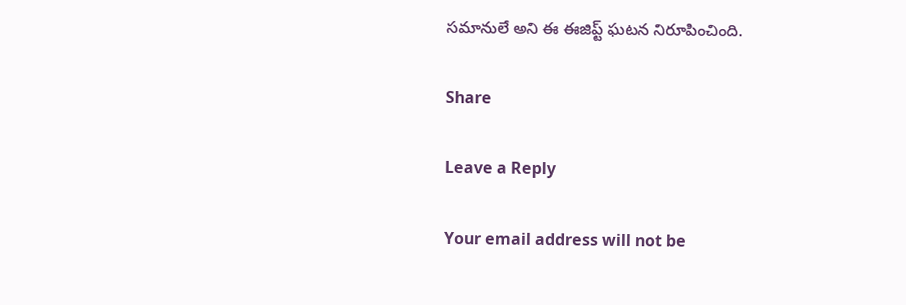సమానులే అని ఈ ఈజిప్ట్ ఘటన నిరూపించింది.

Share

Leave a Reply

Your email address will not be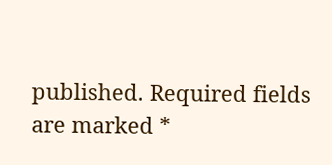published. Required fields are marked *